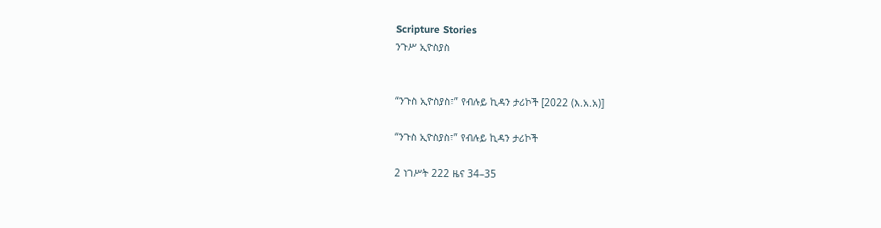Scripture Stories
ንጉሥ ኢዮስያስ


“ንጉስ ኢዮስያስ፣” የብሉይ ኪዳን ታሪኮች [2022 (እ.አ.አ)]

“ንጉስ ኢዮስያስ፣” የብሉይ ኪዳን ታሪኮች

2 ነገሥት 222 ዜና 34–35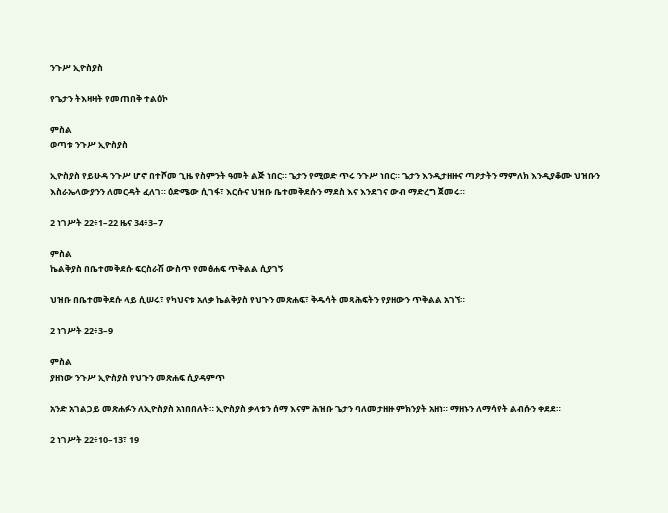ንጉሥ ኢዮስያስ

የጌታን ትእዛዛት የመጠበቅ ተልዕኮ

ምስል
ወጣቱ ንጉሥ ኢዮስያስ

ኢዮስያስ የይሁዳ ንጉሥ ሆኖ በተሾመ ጊዜ የስምንት ዓመት ልጅ ነበር። ጌታን የሚወድ ጥሩ ንጉሥ ነበር። ጌታን እንዲታዘዙና ጣዖታትን ማምለክ እንዲያቆሙ ህዝቡን እስራኤላውያንን ለመርዳት ፈለገ። ዕድሜው ሲገፋ፣ እርሱና ህዝቡ ቤተመቅደሱን ማደስ እና እንደገና ውብ ማድረግ ጀመሩ።

2 ነገሥት 22፥1–22 ዜና 34፥3–7

ምስል
ኬልቅያስ በቤተመቅደሱ ፍርስራሽ ውስጥ የመፅሐፍ ጥቅልል ሲያገኝ

ህዝቡ በቤተመቅደሱ ላይ ሲሠሩ፣ የካህናቱ አለቃ ኬልቅያስ የህጉን መጽሐፍ፣ ቅዱሳት መጻሕፍትን የያዘውን ጥቅልል አገኘ።

2 ነገሥት 22፥3–9

ምስል
ያዘነው ንጉሥ ኢዮስያስ የህጉን መጽሐፍ ሲያዳምጥ

አንድ አገልጋይ መጽሐፉን ለኢዮስያስ አነበበለት። ኢዮስያስ ቃላቱን ሰማ እናም ሕዝቡ ጌታን ባለመታዘዙ ምክንያት አዘነ። ማዘኑን ለማሳየት ልብሱን ቀደደ።

2 ነገሥት 22፥10–13፣ 19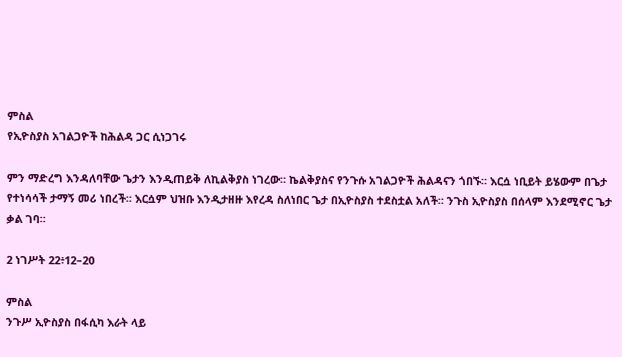ምስል
የኢዮስያስ አገልጋዮች ከሕልዳ ጋር ሲነጋገሩ

ምን ማድረግ እንዳለባቸው ጌታን እንዲጠይቅ ለኪልቅያስ ነገረው። ኬልቅያስና የንጉሱ አገልጋዮች ሕልዳናን ጎበኙ። እርሷ ነቢይት ይሄውም በጌታ የተነሳሳች ታማኝ መሪ ነበረች። እርሷም ህዝቡ እንዲታዘዙ እየረዳ ስለነበር ጌታ በኢዮስያስ ተደስቷል አለች። ንጉስ ኢዮስያስ በሰላም እንደሚኖር ጌታ ቃል ገባ።

2 ነገሥት 22፥12–20

ምስል
ንጉሥ ኢዮስያስ በፋሲካ እራት ላይ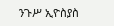ንጉሥ ኢዮስያስ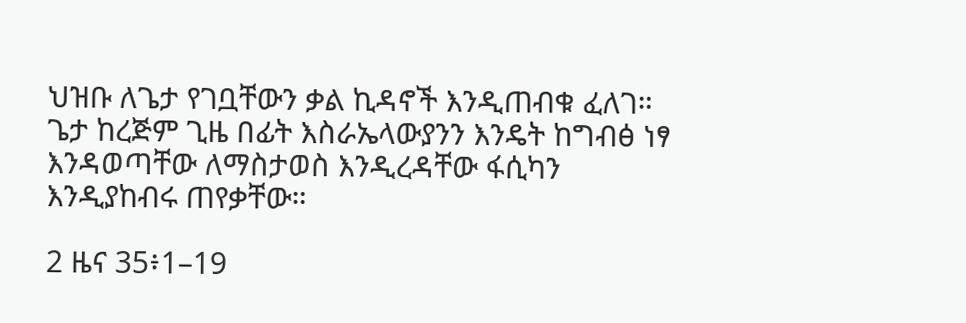ህዝቡ ለጌታ የገቧቸውን ቃል ኪዳኖች እንዲጠብቁ ፈለገ። ጌታ ከረጅም ጊዜ በፊት እስራኤላውያንን እንዴት ከግብፅ ነፃ እንዳወጣቸው ለማስታወስ እንዲረዳቸው ፋሲካን እንዲያከብሩ ጠየቃቸው።

2 ዜና 35፥1–19